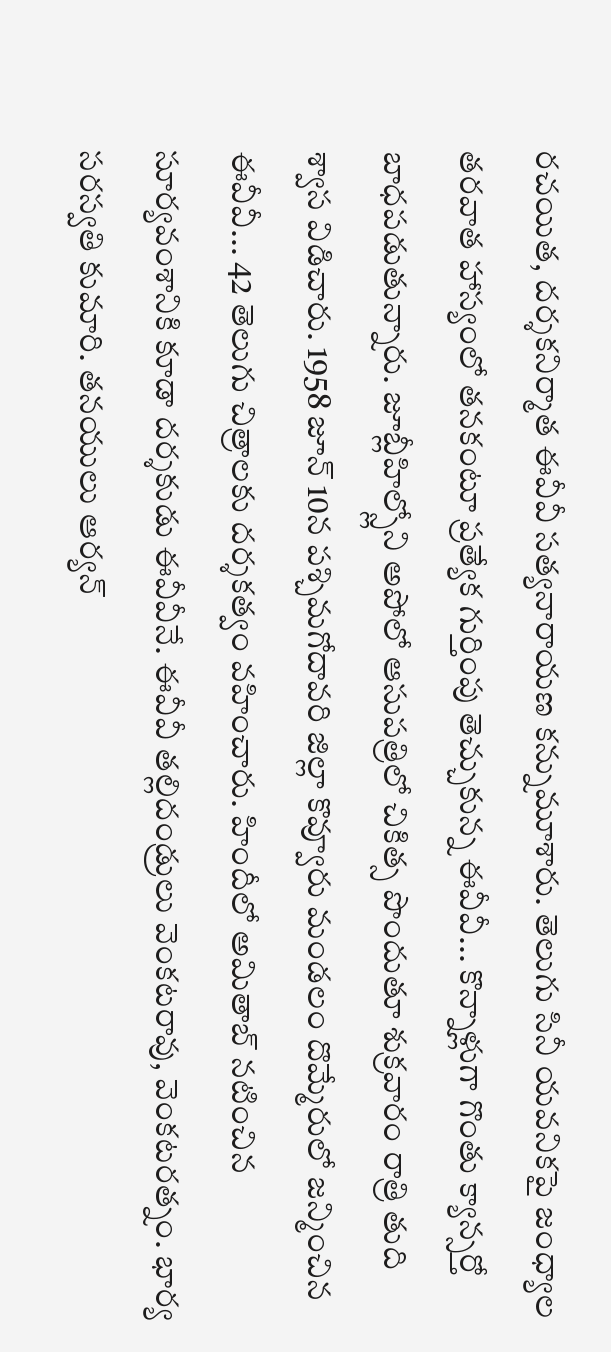రచయిత, దర్శకనిర్మాత ఈవీవీ సత్యనారాయణ కన్నుమూశారు. తెలుగు సినీ యవనికపై జంధ్యాల తరవాత హాస్యంలో తనకంటూ ప్రత్యేక గుర్తింపు తెచ్చుకున్న ఈవీవీ... కొన్నాళ్లుగా గొంతు క్యాన్సర్తో బాధపడుతున్నారు. జూబ్లీహిల్స్లోని అపోలో ఆసుపత్రిలో చికిత్స పొందుతూ శుక్రవారం రాత్రి తుది శ్వాస విడిచారు. 1958 జూన్ 10న పశ్చిమగోదావరి జిల్లా కొవ్వూరు మండలం దొమ్మేరులో జన్మించిన ఈవీవీ... 42 తెలుగు చిత్రాలకు దర్శకత్వం వహించారు. హిందీలో అమితాబ్ నటించిన సూర్యవంశానికి కూడా దర్శకుడు ఈవీవీనే. ఈవీవీ తల్లిదండ్రులు వెంకటరావు, వెంకటరత్నం. భార్య సరస్వతి కుమారి. తనయులు ఆర్యన్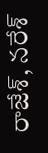రాజేశ్, నరేశ్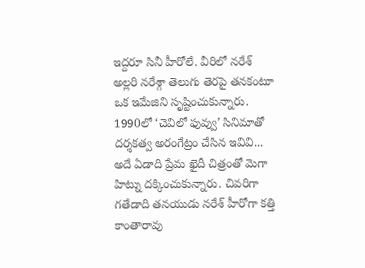ఇద్దరూ సినీ హీరోలే. వీరిలో నరేశ్ అల్లరి నరేశ్గా తెలుగు తెరపై తనకంటూ ఒక ఇమేజిని సృష్టించుకున్నారు.
1990లో ‘చెవిలో ఫువ్వు’ సినిమాతో దర్శకత్వ అరంగేట్రం చేసిన ఇవివి... అదే ఏడాది ప్రేమ ఖైదీ చిత్రంతో మెగా హిట్ను దక్కించుకున్నారు. చివరిగా గతేడాది తనయుడు నరేశ్ హీరోగా కత్తి కాంతారావు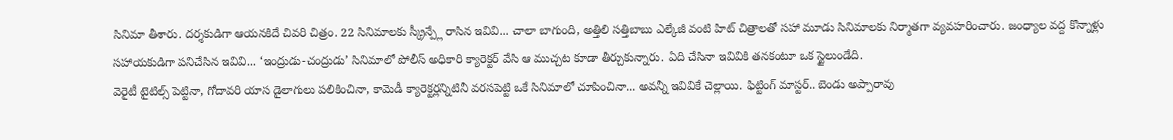సినిమా తీశారు. దర్శకుడిగా ఆయనకిదే చివరి చిత్రం. 22 సినిమాలకు స్క్రీన్ప్లే రాసిన ఇవివి... చాలా బాగుంది, అత్తిలి సత్తిబాబు ఎల్కేజీ వంటి హిట్ చిత్రాలతో సహా మూడు సినిమాలకు నిర్మాతగా వ్యవహరించారు. జంధ్యాల వద్ద కొన్నాళ్లు సహాయకుడిగా పనిచేసిన ఇవివి... ‘ఇంద్రుడు-చంద్రుడు’ సినిమాలో పోలీస్ అధికారి క్యారెక్టర్ వేసి ఆ ముచ్చట కూడా తీర్చుకున్నారు. ఏది చేసినా ఇవివికి తనకంటూ ఒక స్టైలుండేది.
వెరైటీ టైటిల్స్ పెట్టినా, గోదావరి యాస డైలాగులు పలికించినా, కామెడీ క్యారెక్టర్లన్నిటినీ వరసపెట్టి ఒకే సినిమాలో చూపించినా... అవన్నీ ఇవివికే చెల్లాయి. ఫిట్టింగ్ మాస్టర్.. బెండు అప్పారావు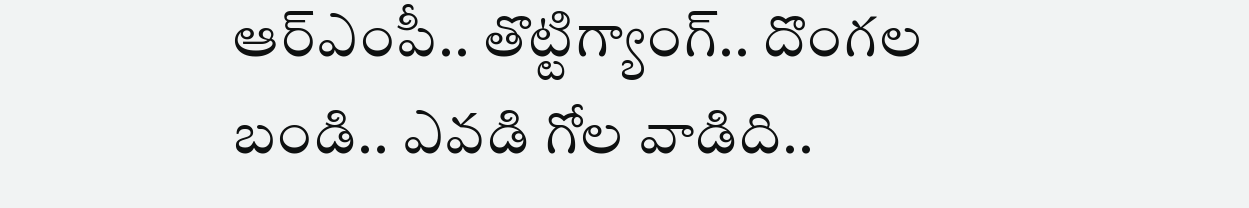ఆర్ఎంపీ.. తొట్టిగ్యాంగ్.. దొంగల బండి.. ఎవడి గోల వాడిది..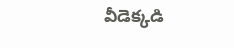వీడెక్కడి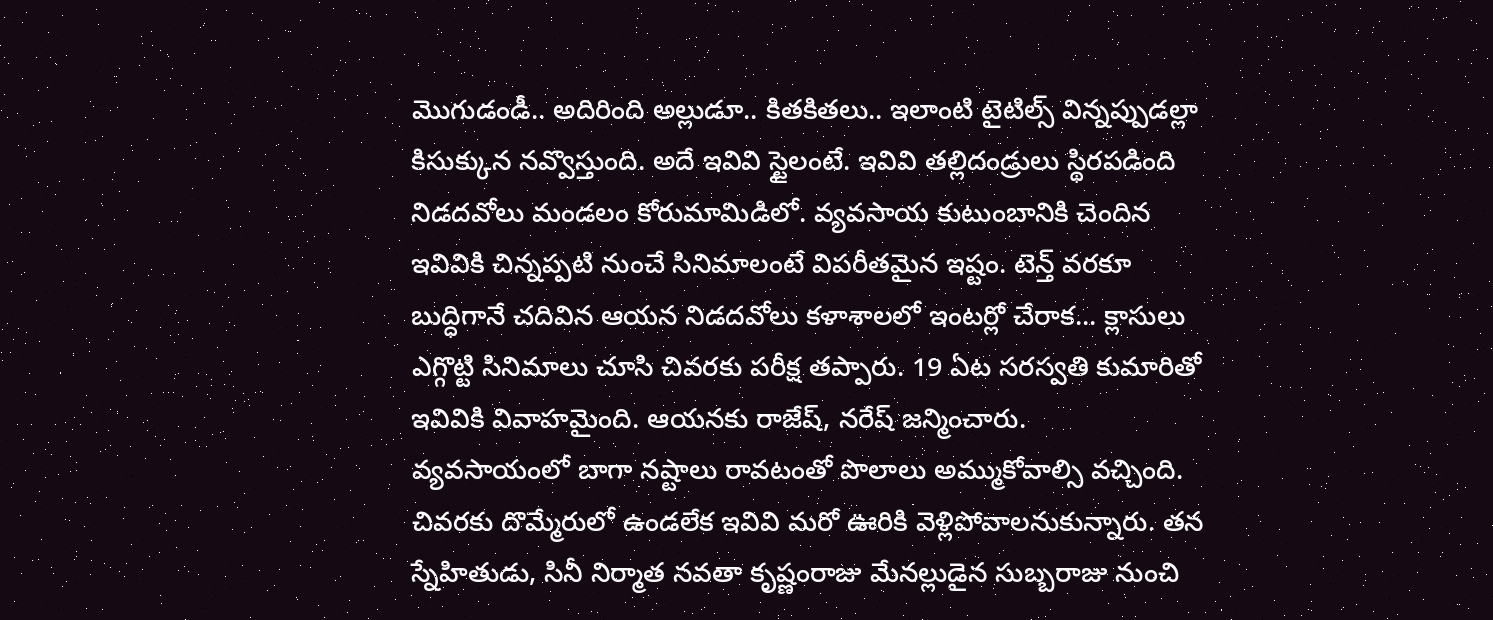మొగుడండీ.. అదిరింది అల్లుడూ.. కితకితలు.. ఇలాంటి టైటిల్స్ విన్నప్పుడల్లా కిసుక్కున నవ్వొస్తుంది. అదే ఇవివి స్టైలంటే. ఇవివి తల్లిదండ్రులు స్థిరపడింది నిడదవోలు మండలం కోరుమామిడిలో. వ్యవసాయ కుటుంబానికి చెందిన ఇవివికి చిన్నప్పటి నుంచే సినిమాలంటే విపరీతమైన ఇష్టం. టెన్త్ వరకూ బుద్ధిగానే చదివిన ఆయన నిడదవోలు కళాశాలలో ఇంటర్లో చేరాక... క్లాసులు ఎగ్గొట్టి సినిమాలు చూసి చివరకు పరీక్ష తప్పారు. 19 ఏట సరస్వతి కుమారితో ఇవివికి వివాహమైంది. ఆయనకు రాజేష్, నరేష్ జన్మించారు.
వ్యవసాయంలో బాగా నష్టాలు రావటంతో పొలాలు అమ్ముకోవాల్సి వచ్చింది. చివరకు దొమ్మేరులో ఉండలేక ఇవివి మరో ఊరికి వెళ్లిపోవాలనుకున్నారు. తన స్నేహితుడు, సినీ నిర్మాత నవతా కృష్ణంరాజు మేనల్లుడైన సుబ్బరాజు నుంచి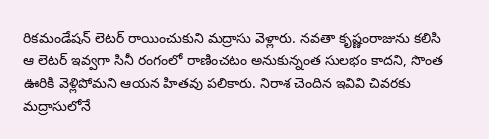రికమండేషన్ లెటర్ రాయించుకుని మద్రాసు వెళ్లారు. నవతా కృష్ణంరాజును కలిసి ఆ లెటర్ ఇవ్వగా సినీ రంగంలో రాణించటం అనుకున్నంత సులభం కాదని, సొంత ఊరికి వెళ్లిపోమని ఆయన హితవు పలికారు. నిరాశ చెందిన ఇవివి చివరకు మద్రాసులోనే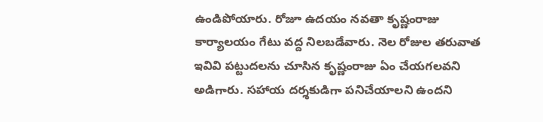ఉండిపోయారు. రోజూ ఉదయం నవతా కృష్ణంరాజు కార్యాలయం గేటు వద్ద నిలబడేవారు. నెల రోజుల తరువాత ఇవివి పట్టుదలను చూసిన కృష్ణంరాజు ఏం చేయగలవని అడిగారు. సహాయ దర్శకుడిగా పనిచేయాలని ఉందని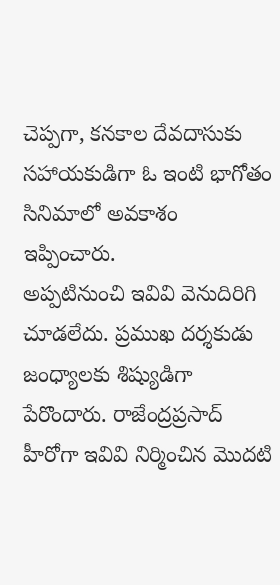చెప్పగా, కనకాల దేవదాసుకు సహాయకుడిగా ఓ ఇంటి భాగోతం సినిమాలో అవకాశం ఇప్పించారు.
అప్పటినుంచి ఇవివి వెనుదిరిగి చూడలేదు. ప్రముఖ దర్శకుడు జంధ్యాలకు శిష్యుడిగా పేరొందారు. రాజేంద్రప్రసాద్ హీరోగా ఇవివి నిర్మించిన మొదటి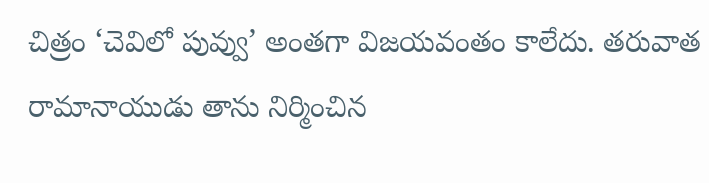చిత్రం ‘చెవిలో పువ్వు’ అంతగా విజయవంతం కాలేదు. తరువాత రామానాయుడు తాను నిర్మించిన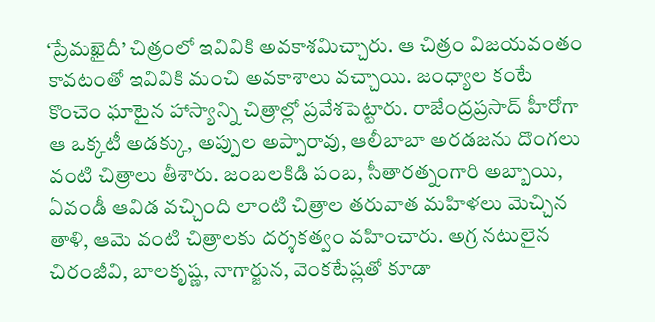‘ప్రేమఖైదీ’ చిత్రంలో ఇవివికి అవకాశమిచ్చారు. ఆ చిత్రం విజయవంతం కావటంతో ఇవివికి మంచి అవకాశాలు వచ్చాయి. జంధ్యాల కంటే కొంచెం ఘాటైన హాస్యాన్ని చిత్రాల్లో ప్రవేశపెట్టారు. రాజేంద్రప్రసాద్ హీరోగా ఆ ఒక్కటీ అడక్కు, అప్పుల అప్పారావు, ఆలీబాబా అరడజను దొంగలు వంటి చిత్రాలు తీశారు. జంబలకిడి పంబ, సీతారత్నంగారి అబ్బాయి, ఏవండీ ఆవిడ వచ్చింది లాంటి చిత్రాల తరువాత మహిళలు మెచ్చిన తాళి, ఆమె వంటి చిత్రాలకు దర్శకత్వం వహించారు. అగ్ర నటులైన చిరంజీవి, బాలకృష్ణ, నాగార్జున, వెంకటేష్లతో కూడా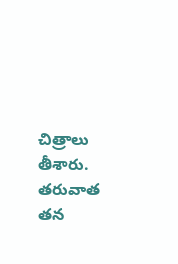చిత్రాలు తీశారు. తరువాత తన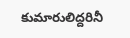కుమారులిద్దరినీ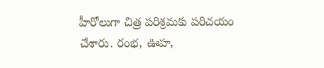హీరోలుగా చిత్ర పరిశ్రమకు పరిచయం చేశారు. రంభ, ఊహ,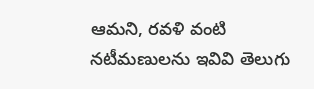ఆమని, రవళి వంటి నటీమణులను ఇవివి తెలుగు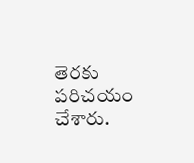తెరకు పరిచయం చేశారు.